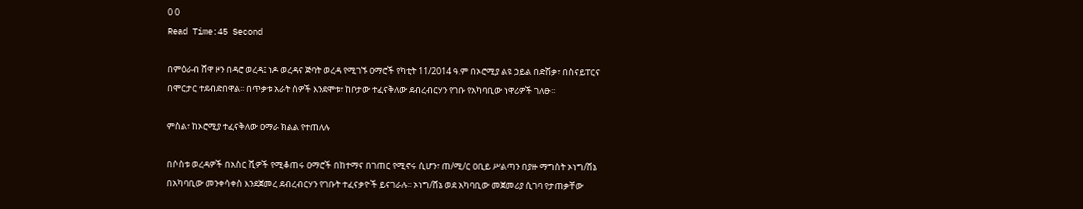0 0
Read Time:45 Second

በምዕራብ ሸዋ ዞን በዳሮ ወረዳ፤ ነዶ ወረዳና ጅባት ወረዳ የሚገኙ ዐማሮች የካቲት 11/2014 ዓ.ም በኦሮሚያ ልዩ ኃይል በድሽቃ፣ በስናይፐርና በሞርታር ተደብድበዋል፡፡ በጥቃቱ አራት ሰዎች እንደሞቱ፣ ከቦታው ተፈናቅለው ደብረብርሃን የገቡ የአካባቢው ነዋሪዎች ገለፁ፡፡

ምስል፣ ከኦሮሚያ ተፈናቅለው ዐማራ ክልል የተጠለሉ

በሶስቱ ወረዳዎች በአስር ሺዎች የሚቆጠሩ ዐማሮች በከተማና በገጠር የሚኖሩ ሲሆን፣ ጠ/ሚ/ር ዐቢይ ሥልጣን በያዙ ማግስት ኦነግ/ሸኔ በአካባቢው መንቀሳቀስ እንደጀመረ ደብረብርሃን የገቡት ተፈናቃዮች ይናገራሉ፡፡ ኦነግ/ሸኔ ወደ አካባቢው መጀመሪያ ሲገባ የታጠቃቸው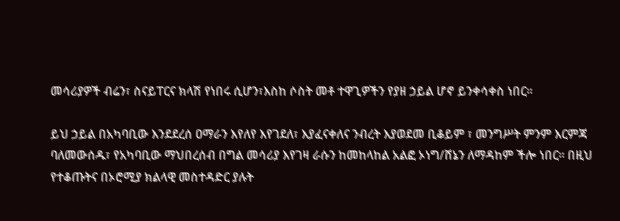መሳሪያዎች ብሬን፣ ስናይፐርና ክላሽ የነበሩ ሲሆን፣እስከ ሶስት መቶ ተዋጊዎችን የያዘ ኃይል ሆኖ ይንቀሳቀስ ነበር፡፡

ይህ ኃይል በአካባቢው እንደደረሰ ዐማራን እየለየ እየገደለ፣ እያፈናቀለና ንብረት እያወደመ ቢቆይም ፣ መንግሥት ምንም እርምጃ ባለመውሰዱ፣ የአካባቢው ማህበረሰብ በግል መሳሪያ እየገዛ ራሱን ከመከላከል አልፎ ኦነግ/ሸኔን ለማዳከም ችሎ ነበር፡፡ በዚህ የተቆጡትና በኦሮሚያ ክልላዊ መስተዳድር ያሉት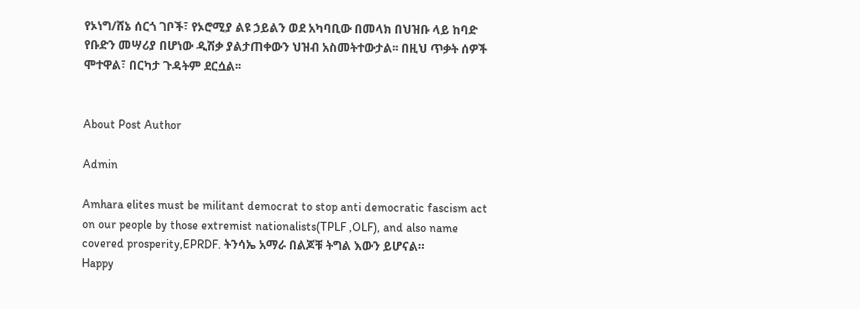የኦነግ/ሸኔ ሰርጎ ገቦች፣ የኦሮሚያ ልዩ ኃይልን ወደ አካባቢው በመላክ በህዝቡ ላይ ከባድ የቡድን መሣሪያ በሆነው ዲሽቃ ያልታጠቀውን ህዝብ አስመትተውታል፡፡ በዚህ ጥቃት ሰዎች ሞተዋል፣ በርካታ ጉዳትም ደርሷል፡፡


About Post Author

Admin

Amhara elites must be militant democrat to stop anti democratic fascism act on our people by those extremist nationalists(TPLF ,OLF), and also name covered prosperity,EPRDF. ትንሳኤ አማራ በልጆቹ ትግል እውን ይሆናል።
Happy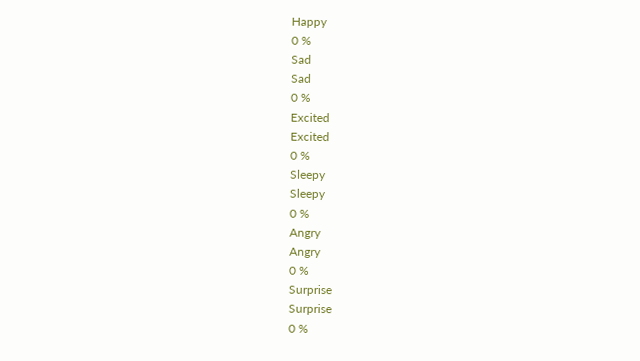Happy
0 %
Sad
Sad
0 %
Excited
Excited
0 %
Sleepy
Sleepy
0 %
Angry
Angry
0 %
Surprise
Surprise
0 %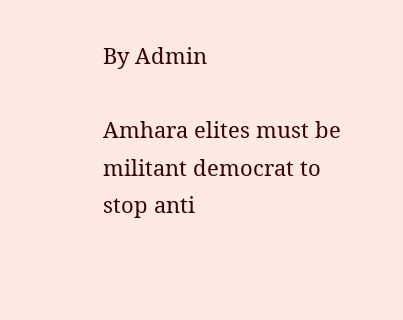By Admin

Amhara elites must be militant democrat to stop anti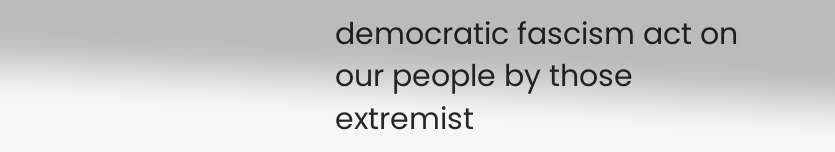democratic fascism act on our people by those extremist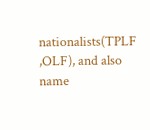nationalists(TPLF ,OLF), and also name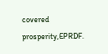covered prosperity,EPRDF.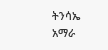ትንሳኤ አማራ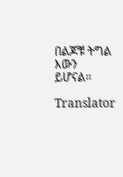በልጆቹ ትግል እውን ይሆናል።

Translator